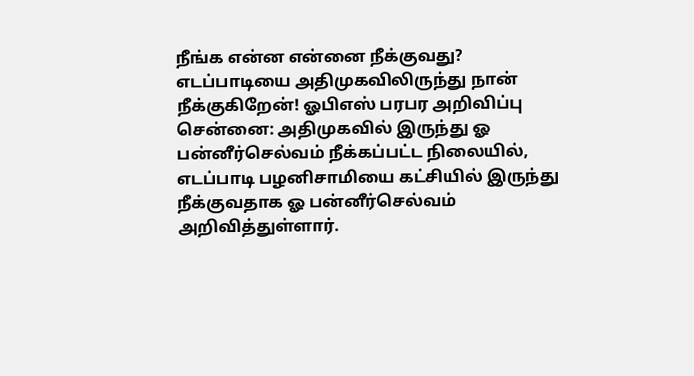நீங்க என்ன என்னை நீக்குவது? எடப்பாடியை அதிமுகவிலிருந்து நான் நீக்குகிறேன்! ஓபிஎஸ் பரபர அறிவிப்பு
சென்னை: அதிமுகவில் இருந்து ஓ பன்னீர்செல்வம் நீக்கப்பட்ட நிலையில், எடப்பாடி பழனிசாமியை கட்சியில் இருந்து நீக்குவதாக ஓ பன்னீர்செல்வம் அறிவித்துள்ளார்.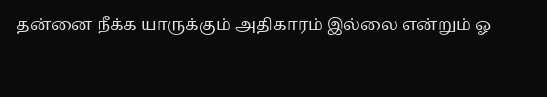தன்னை நீக்க யாருக்கும் அதிகாரம் இல்லை என்றும் ஓ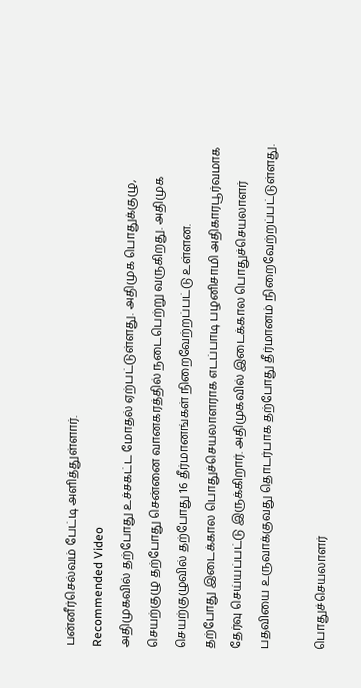பன்னீர்செல்வம் பேட்டி அளித்துள்ளார்.
Recommended Video
அதிமுகவில் தற்போது உச்சகட்ட மோதல் ஏற்பட்டுள்ளது. அதிமுக பொதுக்குழு, செயற்குழு தற்போது சென்னை வானகரத்தில் நடைபெற்று வருகிறது. அதிமுக செயற்குழுவில் தற்போது 16 தீர்மானங்கள் நிறைவேற்றப்பட்டு உள்ளன.
தற்போது இடைக்கால பொதுச்செயலாளராக எடப்பாடி பழனிசாமி அதிகாரபூர்வமாக தேர்வு செய்யப்பட்டு இருக்கிறார். அதிமுகவில் இடைக்கால பொதுச்செயலாளர் பதவியை உருவாக்குவது தொடர்பாக தற்போது தீர்மானம் நிறைவேற்றப்பட்டுள்ளது.

பொதுச்செயலாளர்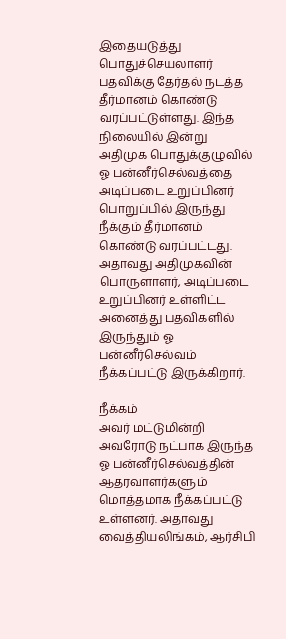இதையடுத்து பொதுச்செயலாளர் பதவிக்கு தேர்தல் நடத்த தீர்மானம் கொண்டு வரப்பட்டுள்ளது. இந்த நிலையில் இன்று அதிமுக பொதுக்குழுவில் ஓ பன்னீர்செல்வத்தை அடிப்படை உறுப்பினர் பொறுப்பில் இருந்து நீக்கும் தீர்மானம் கொண்டு வரப்பட்டது. அதாவது அதிமுகவின் பொருளாளர், அடிப்படை உறுப்பினர் உள்ளிட்ட அனைத்து பதவிகளில் இருந்தும் ஓ பன்னீர்செல்வம் நீக்கப்பட்டு இருக்கிறார்.

நீக்கம்
அவர் மட்டுமின்றி அவரோடு நட்பாக இருந்த ஓ பன்னீர்செல்வத்தின் ஆதரவாளர்களும் மொத்தமாக நீக்கப்பட்டு உள்ளனர். அதாவது வைத்தியலிங்கம், ஆர்சிபி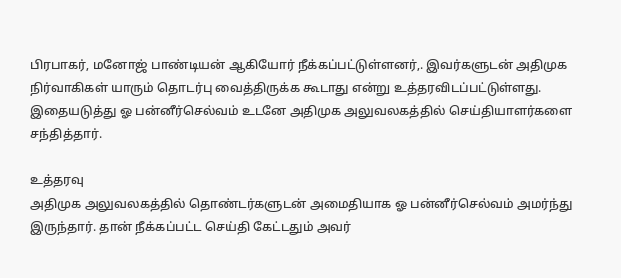பிரபாகர், மனோஜ் பாண்டியன் ஆகியோர் நீக்கப்பட்டுள்ளனர்,. இவர்களுடன் அதிமுக நிர்வாகிகள் யாரும் தொடர்பு வைத்திருக்க கூடாது என்று உத்தரவிடப்பட்டுள்ளது. இதையடுத்து ஓ பன்னீர்செல்வம் உடனே அதிமுக அலுவலகத்தில் செய்தியாளர்களை சந்தித்தார்.

உத்தரவு
அதிமுக அலுவலகத்தில் தொண்டர்களுடன் அமைதியாக ஓ பன்னீர்செல்வம் அமர்ந்து இருந்தார். தான் நீக்கப்பட்ட செய்தி கேட்டதும் அவர்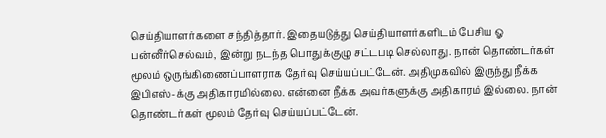செய்தியாளர்களை சந்தித்தார். இதையடுத்து செய்தியாளர்களிடம் பேசிய ஓ பன்னீர்செல்வம், இன்று நடந்த பொதுக்குழு சட்டபடி செல்லாது. நான் தொண்டர்கள் மூலம் ஒருங்கிணைப்பாளராக தேர்வு செய்யப்பட்டேன். அதிமுகவில் இருந்து நீக்க இபிஎஸ்-க்கு அதிகாரமில்லை. என்னை நீக்க அவர்களுக்கு அதிகாரம் இல்லை. நான் தொண்டர்கள் மூலம் தேர்வு செய்யப்பட்டேன்.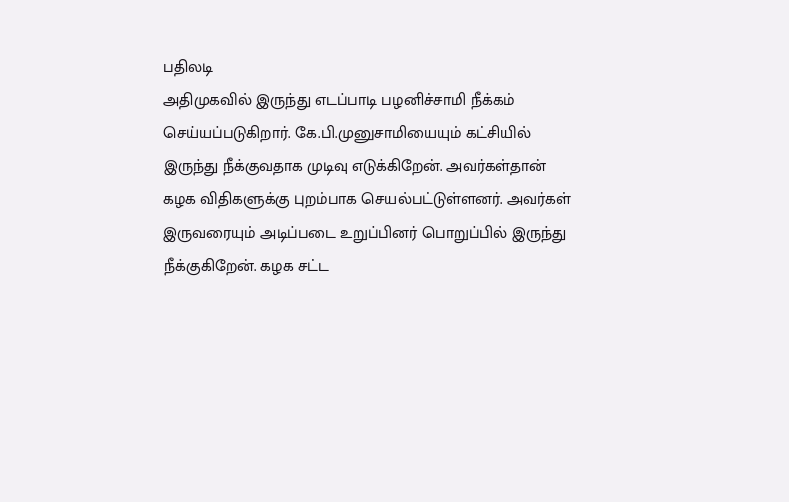பதிலடி
அதிமுகவில் இருந்து எடப்பாடி பழனிச்சாமி நீக்கம் செய்யப்படுகிறார். கே.பி.முனுசாமியையும் கட்சியில் இருந்து நீக்குவதாக முடிவு எடுக்கிறேன். அவர்கள்தான் கழக விதிகளுக்கு புறம்பாக செயல்பட்டுள்ளனர். அவர்கள் இருவரையும் அடிப்படை உறுப்பினர் பொறுப்பில் இருந்து நீக்குகிறேன். கழக சட்ட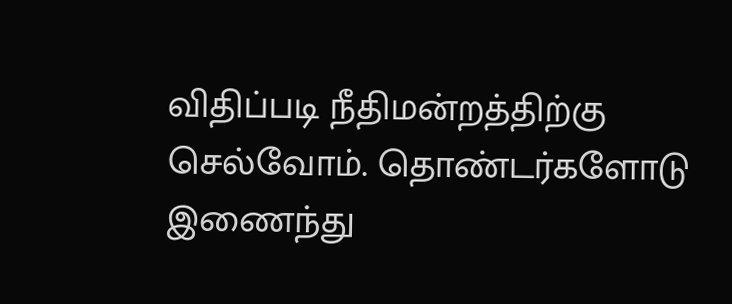விதிப்படி நீதிமன்றத்திற்கு செல்வோம். தொண்டர்களோடு இணைந்து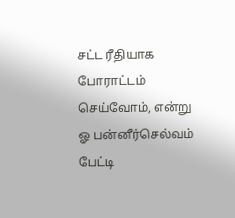சட்ட ரீதியாக போராட்டம் செய்வோம், என்று ஓ பன்னீர்செல்வம் பேட்டி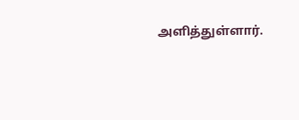அளித்துள்ளார்.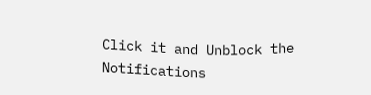Click it and Unblock the Notifications